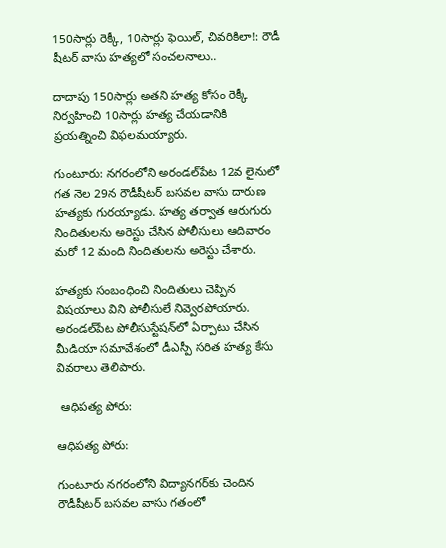150సార్లు రెక్కీ, 10సార్లు ఫెయిల్, చివరికిలా!: రౌడీ షీటర్ వాసు హత్యలో సంచలనాలు..

దాదాపు 150సార్లు అతని హత్య కోసం రెక్కీ నిర్వహించి 10సార్లు హత్య చేయడానికి ప్రయత్నించి విఫలమయ్యారు.

గుంటూరు: నగరంలోని అరండల్‌పేట 12వ లైనులో గత నెల 29న రౌడీషీటర్‌ బసవల వాసు దారుణ హత్యకు గురయ్యాడు. హత్య తర్వాత ఆరుగురు నిందితులను అరెస్టు చేసిన పోలీసులు ఆదివారం మరో 12 మంది నిందితులను అరెస్టు చేశారు.

హత్యకు సంబంధించి నిందితులు చెప్పిన విషయాలు విని పోలీసులే నివ్వెరపోయారు. అరండల్‌పేట పోలీసుస్టేషన్‌లో ఏర్పాటు చేసిన మీడియా సమావేశంలో డీఎస్పీ సరిత హత్య కేసు వివరాలు తెలిపారు.

 ఆధిపత్య పోరు:

ఆధిపత్య పోరు:

గుంటూరు నగరంలోని విద్యానగర్‌కు చెందిన రౌడీషీటర్‌ బసవల వాసు గతంలో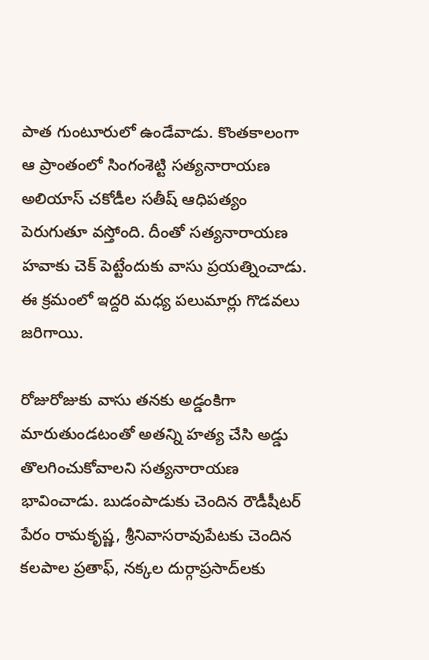పాత గుంటూరులో ఉండేవాడు. కొంతకాలంగా ఆ ప్రాంతంలో సింగంశెట్టి సత్యనారాయణ అలియాస్‌ చకోడీల సతీష్‌ ఆధిపత్యం పెరుగుతూ వస్తోంది. దీంతో సత్యనారాయణ హవాకు చెక్ పెట్టేందుకు వాసు ప్రయత్నించాడు. ఈ క్రమంలో ఇద్దరి మధ్య పలుమార్లు గొడవలు జరిగాయి.

రోజురోజుకు వాసు తనకు అడ్డంకిగా మారుతుండటంతో అతన్ని హత్య చేసి అడ్డు తొలగించుకోవాలని సత్యనారాయణ భావించాడు. బుడంపాడుకు చెందిన రౌడీషీటర్‌ పేరం రామకృష్ణ, శ్రీనివాసరావుపేటకు చెందిన కలపాల ప్రతాఫ్‌, నక్కల దుర్గాప్రసాద్‌లకు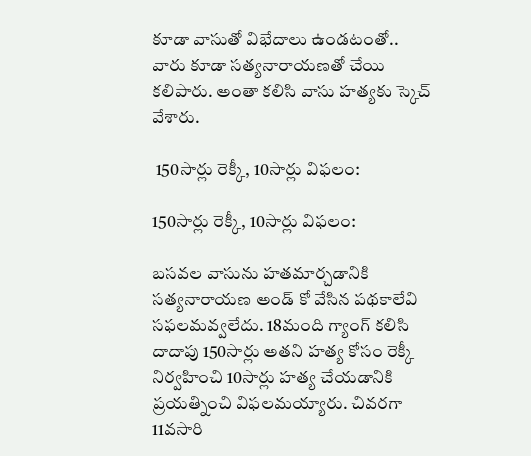కూడా వాసుతో విభేదాలు ఉండటంతో.. వారు కూడా సత్యనారాయణతో చేయి కలిపారు. అంతా కలిసి వాసు హత్యకు స్కెచ్ వేశారు.

 150సార్లు రెక్కీ, 10సార్లు విఫలం:

150సార్లు రెక్కీ, 10సార్లు విఫలం:

బసవల వాసును హతమార్చడానికి సత్యనారాయణ అండ్ కో వేసిన పథకాలేవి సఫలమవ్వలేదు. 18మంది గ్యాంగ్ కలిసి దాదాపు 150సార్లు అతని హత్య కోసం రెక్కీ నిర్వహించి 10సార్లు హత్య చేయడానికి ప్రయత్నించి విఫలమయ్యారు. చివరగా 11వసారి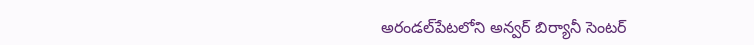అరండల్‌పేటలోని అన్వర్‌ బిర్యానీ సెంటర్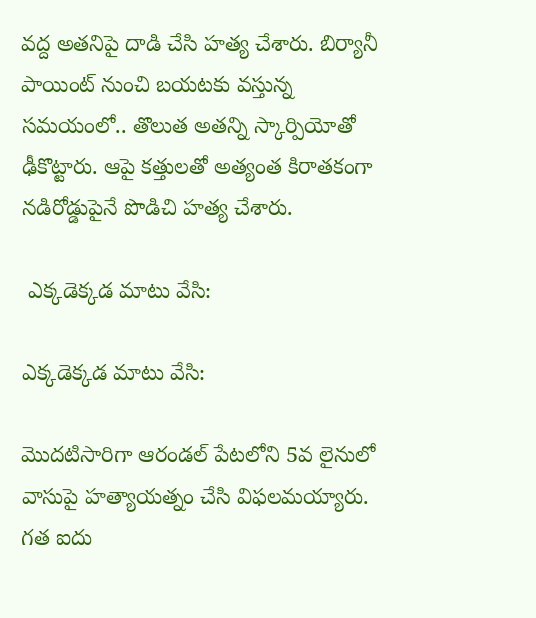వద్ద అతనిపై దాడి చేసి హత్య చేశారు. బిర్యానీ పాయింట్ నుంచి బయటకు వస్తున్న సమయంలో.. తొలుత అతన్ని స్కార్పియోతో ఢీకొట్టారు. ఆపై కత్తులతో అత్యంత కిరాతకంగా నడిరోడ్డుపైనే పొడిచి హత్య చేశారు.

 ఎక్కడెక్కడ మాటు వేసి:

ఎక్కడెక్కడ మాటు వేసి:

మొదటిసారిగా ఆరండల్ పేటలోని 5వ లైనులో వాసుపై హత్యాయత్నం చేసి విఫలమయ్యారు. గత ఐదు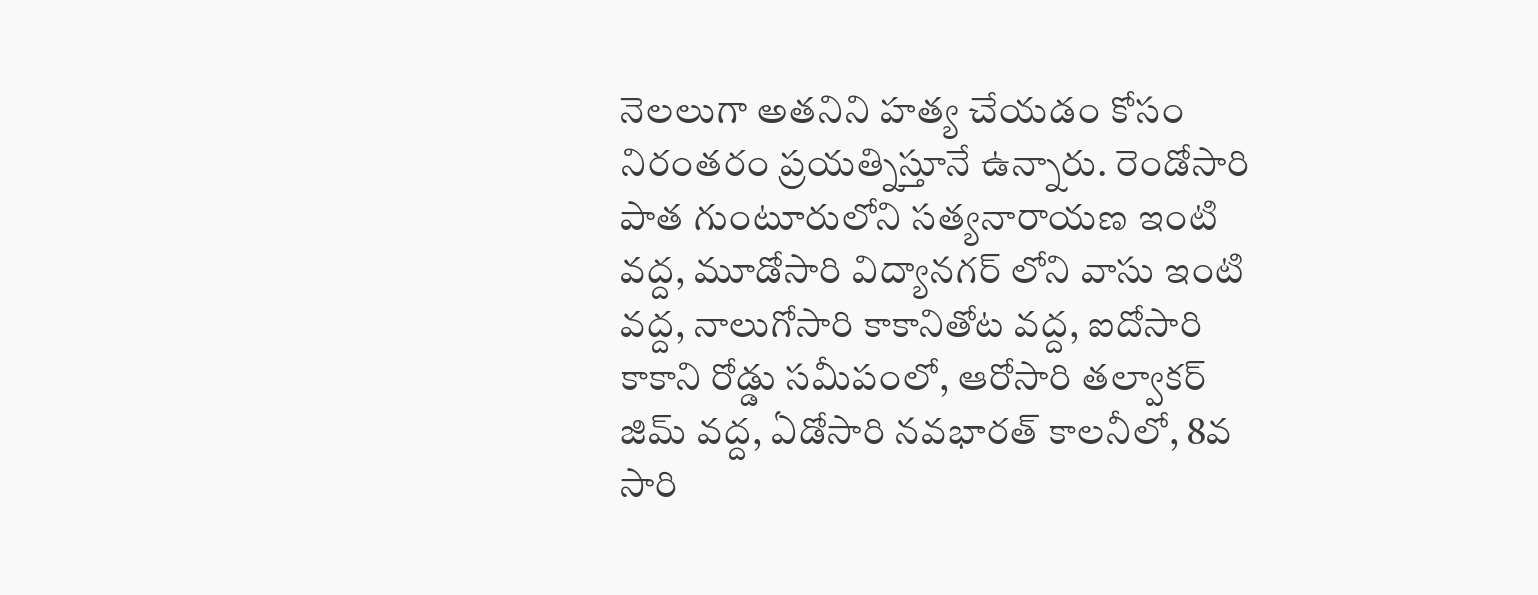నెలలుగా అతనిని హత్య చేయడం కోసం నిరంతరం ప్రయత్నిస్తూనే ఉన్నారు. రెండోసారి పాత గుంటూరులోని సత్యనారాయణ ఇంటి వద్ద, మూడోసారి విద్యానగర్ లోని వాసు ఇంటి వద్ద, నాలుగోసారి కాకానితోట వద్ద, ఐదోసారి కాకాని రోడ్డు సమీపంలో, ఆరోసారి తల్వాకర్ జిమ్ వద్ద, ఏడోసారి నవభారత్ కాలనీలో, 8వ సారి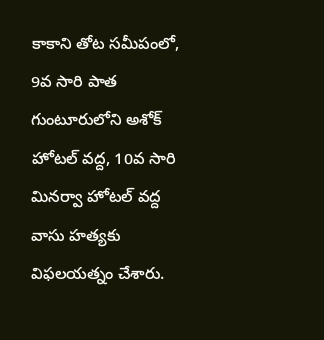కాకాని తోట సమీపంలో, 9వ సారి పాత గుంటూరులోని అశోక్ హోటల్ వద్ద, 10వ సారి మినర్వా హోటల్ వద్ద వాసు హత్యకు విఫలయత్నం చేశారు.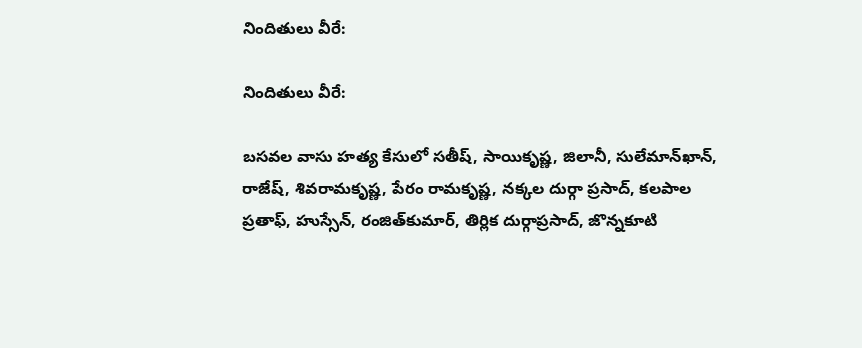నిందితులు వీరే:

నిందితులు వీరే:

బసవల వాసు హత్య కేసులో సతీష్‌, సాయికృష్ణ, జిలానీ, సులేమాన్‌ఖాన్‌, రాజేష్‌, శివరామకృష్ణ, పేరం రామకృష్ణ, నక్కల దుర్గా ప్రసాద్‌, కలపాల ప్రతాఫ్‌, హుస్సేన్‌, రంజిత్‌కుమార్‌, తిర్లిక దుర్గాప్రసాద్‌, జొన్నకూటి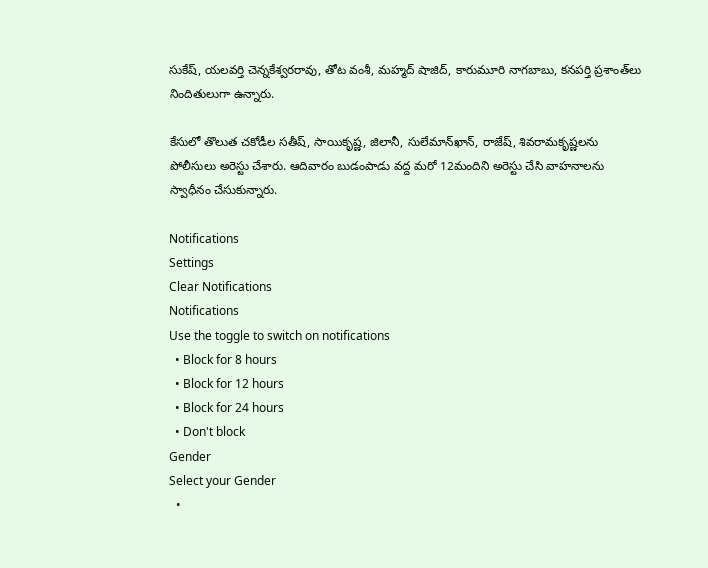సుకేష్‌, యలవర్తి చెన్నకేశ్వరరావు, తోట వంశీ, మహ్మద్‌ షాజిద్‌, కారుమూరి నాగబాబు, కనపర్తి ప్రశాంత్‌లు నిందితులుగా ఉన్నారు.

కేసులో తొలుత చకోడీల సతీష్‌, సాయికృష్ణ, జిలానీ, సులేమాన్‌ఖాన్‌, రాజేష్‌, శివరామకృష్ణలను పోలీసులు అరెస్టు చేశారు. ఆదివారం బుడంపాడు వద్ద మరో 12మందిని అరెస్టు చేసి వాహనాలను స్వాధీనం చేసుకున్నారు.

Notifications
Settings
Clear Notifications
Notifications
Use the toggle to switch on notifications
  • Block for 8 hours
  • Block for 12 hours
  • Block for 24 hours
  • Don't block
Gender
Select your Gender
  •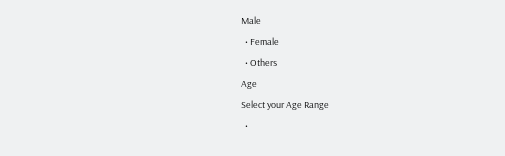Male
  • Female
  • Others
Age
Select your Age Range
  •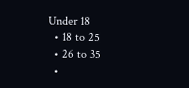Under 18
  • 18 to 25
  • 26 to 35
  •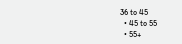36 to 45
  • 45 to 55
  • 55+